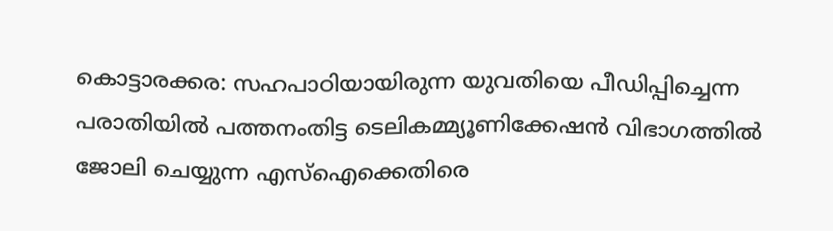കൊട്ടാരക്കര: സഹപാഠിയായിരുന്ന യുവതിയെ പീഡിപ്പിച്ചെന്ന പരാതിയിൽ പത്തനംതിട്ട ടെലികമ്മ്യൂണിക്കേഷൻ വിഭാഗത്തിൽ ജോലി ചെയ്യുന്ന എസ്ഐക്കെതിരെ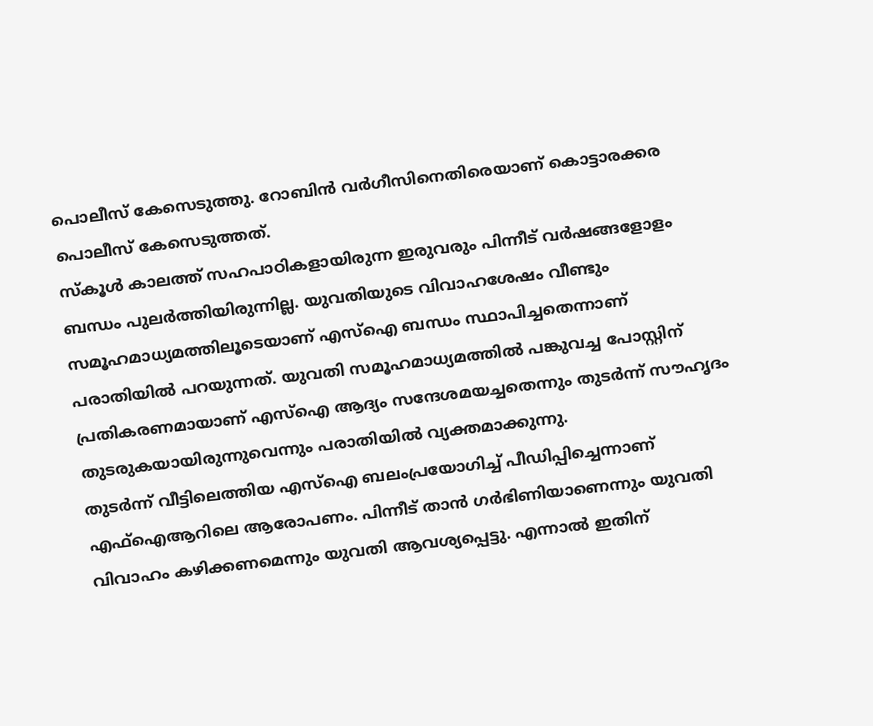പൊലീസ് കേസെടുത്തു. റോബിൻ വർഗീസിനെതിരെയാണ് കൊട്ടാരക്കര പൊലീസ് കേസെടുത്തത്.
സ്കൂൾ കാലത്ത് സഹപാഠികളായിരുന്ന ഇരുവരും പിന്നീട് വർഷങ്ങളോളം ബന്ധം പുലർത്തിയിരുന്നില്ല. യുവതിയുടെ വിവാഹശേഷം വീണ്ടും സമൂഹമാധ്യമത്തിലൂടെയാണ് എസ്ഐ ബന്ധം സ്ഥാപിച്ചതെന്നാണ് പരാതിയിൽ പറയുന്നത്. യുവതി സമൂഹമാധ്യമത്തിൽ പങ്കുവച്ച പോസ്റ്റിന് പ്രതികരണമായാണ് എസ്ഐ ആദ്യം സന്ദേശമയച്ചതെന്നും തുടർന്ന് സൗഹൃദം തുടരുകയായിരുന്നുവെന്നും പരാതിയിൽ വ്യക്തമാക്കുന്നു.
തുടർന്ന് വീട്ടിലെത്തിയ എസ്ഐ ബലംപ്രയോഗിച്ച് പീഡിപ്പിച്ചെന്നാണ് എഫ്ഐആറിലെ ആരോപണം. പിന്നീട് താൻ ഗർഭിണിയാണെന്നും യുവതി വിവാഹം കഴിക്കണമെന്നും യുവതി ആവശ്യപ്പെട്ടു. എന്നാൽ ഇതിന്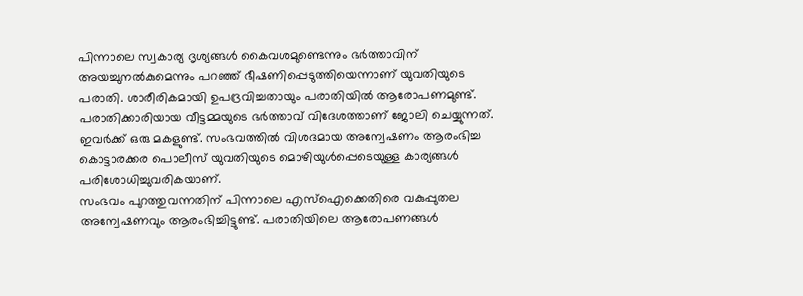പിന്നാലെ സ്വകാര്യ ദൃശ്യങ്ങൾ കൈവശമുണ്ടെന്നും ഭർത്താവിന് അയച്ചുനൽകുമെന്നും പറഞ്ഞ് ഭീഷണിപ്പെടുത്തിയെന്നാണ് യുവതിയുടെ പരാതി. ശാരീരികമായി ഉപദ്രവിച്ചതായും പരാതിയിൽ ആരോപണമുണ്ട്.
പരാതിക്കാരിയായ വീട്ടമ്മയുടെ ഭർത്താവ് വിദേശത്താണ് ജോലി ചെയ്യുന്നത്. ഇവർക്ക് ഒരു മകളുണ്ട്. സംഭവത്തിൽ വിശദമായ അന്വേഷണം ആരംഭിച്ച കൊട്ടാരക്കര പൊലീസ് യുവതിയുടെ മൊഴിയുൾപ്പെടെയുള്ള കാര്യങ്ങൾ പരിശോധിച്ചുവരികയാണ്.
സംഭവം പുറത്തുവന്നതിന് പിന്നാലെ എസ്ഐക്കെതിരെ വകുപ്പുതല അന്വേഷണവും ആരംഭിച്ചിട്ടുണ്ട്. പരാതിയിലെ ആരോപണങ്ങൾ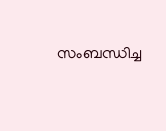സംബന്ധിച്ച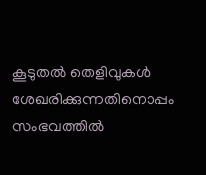കൂടുതൽ തെളിവുകൾ ശേഖരിക്കുന്നതിനൊപ്പം സംഭവത്തിൽ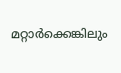മറ്റാർക്കെങ്കിലും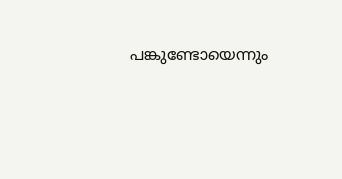പങ്കുണ്ടോയെന്നും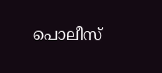പൊലീസ്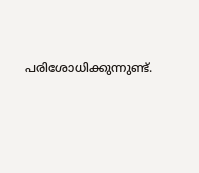പരിശോധിക്കുന്നുണ്ട്.